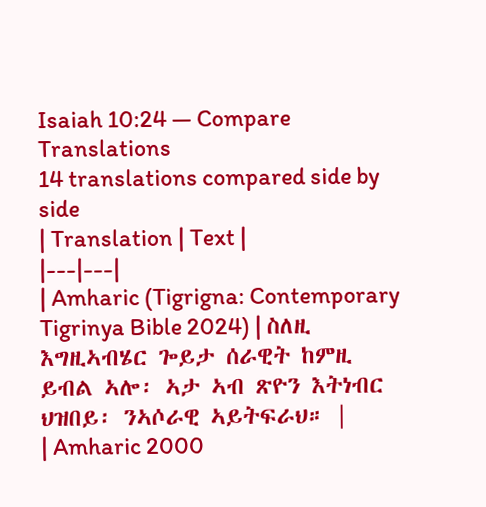Isaiah 10:24 — Compare Translations
14 translations compared side by side
| Translation | Text |
|---|---|
| Amharic (Tigrigna: Contemporary Tigrinya Bible 2024) | ስለዚ እግዚኣብሄር ጐይታ ሰራዊት ከምዚ ይብል ኣሎ፡ ኣታ ኣብ ጽዮን እትነብር ህዝበይ፡ ንኣሶራዊ ኣይትፍራህ። |
| Amharic 2000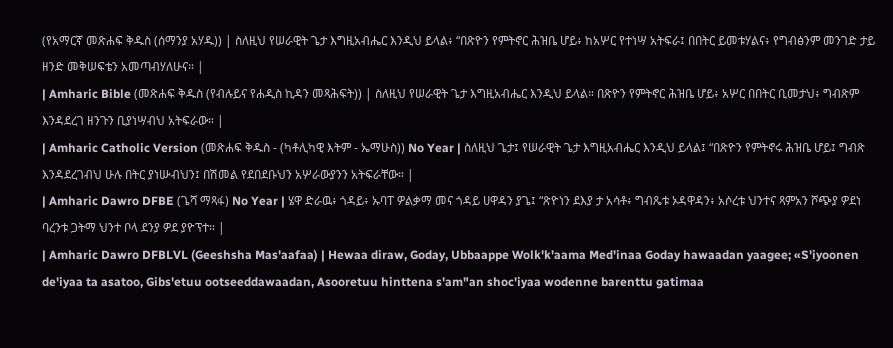(የአማርኛ መጽሐፍ ቅዱስ (ሰማንያ አሃዱ)) | ስለዚህ የሠራዊት ጌታ እግዚአብሔር እንዲህ ይላል፥ “በጽዮን የምትኖር ሕዝቤ ሆይ፥ ከአሦር የተነሣ አትፍራ፤ በበትር ይመቱሃልና፥ የግብፅንም መንገድ ታይ ዘንድ መቅሠፍቴን አመጣብሃለሁና። |
| Amharic Bible (መጽሐፍ ቅዱስ (የብሉይና የሐዲስ ኪዳን መጻሕፍት)) | ስለዚህ የሠራዊት ጌታ እግዚአብሔር እንዲህ ይላል። በጽዮን የምትኖር ሕዝቤ ሆይ፥ አሦር በበትር ቢመታህ፥ ግብጽም እንዳደረገ ዘንጉን ቢያነሣብህ አትፍራው። |
| Amharic Catholic Version (መጽሐፍ ቅዱስ - (ካቶሊካዊ እትም - ኤማሁስ)) No Year | ስለዚህ ጌታ፤ የሠራዊት ጌታ እግዚአብሔር እንዲህ ይላል፤ “በጽዮን የምትኖሩ ሕዝቤ ሆይ፤ ግብጽ እንዳደረገብህ ሁሉ በትር ያነሡብህን፤ በሽመል የደበደቡህን አሦራውያንን አትፍራቸው። |
| Amharic Dawro DFBE (ጌሻ ማጻፋ) No Year | ሄዋ ድራዉ፥ ጎዳይ፥ ኡባፐ ዎልቃማ መና ጎዳይ ሀዋዳን ያጌ፤ “ጽዮነን ደእያ ታ አሳቶ፥ ግብጼቱ ኦዳዋዳን፥ አሶረቱ ህንተና ጻምአን ሾጭያ ዎደነ ባረንቱ ጋትማ ህንተ ቦላ ደንያ ዎደ ያዮፕተ። |
| Amharic Dawro DFBLVL (Geeshsha Mas'aafaa) | Hewaa diraw, Goday, Ubbaappe Wolk'k'aama Med'inaa Goday hawaadan yaagee; «S'iyoonen de'iyaa ta asatoo, Gibs'etuu ootseeddawaadan, Asooretuu hinttena s'am"an shoc'iyaa wodenne barenttu gatimaa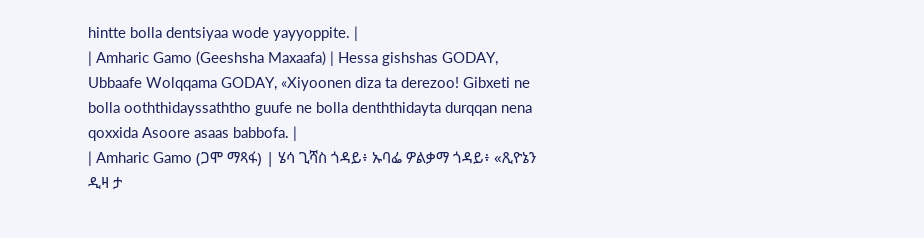hintte bolla dentsiyaa wode yayyoppite. |
| Amharic Gamo (Geeshsha Maxaafa) | Hessa gishshas GODAY, Ubbaafe Wolqqama GODAY, «Xiyoonen diza ta derezoo! Gibxeti ne bolla ooththidayssaththo guufe ne bolla denththidayta durqqan nena qoxxida Asoore asaas babbofa. |
| Amharic Gamo (ጋሞ ማጻፋ) | ሄሳ ጊሻስ ጎዳይ፥ ኡባፌ ዎልቃማ ጎዳይ፥ «ጺዮኔን ዲዛ ታ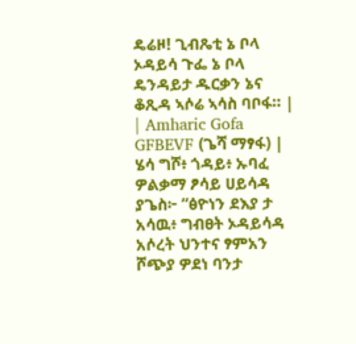ዴሬዞ! ጊብጼቲ ኔ ቦላ ኦዳይሳ ጉፌ ኔ ቦላ ዴንዳይታ ዱርቃን ኔና ቆጺዳ ኣሶሬ ኣሳስ ባቦፋ። |
| Amharic Gofa GFBEVF (ጌሻ ማፃፋ) | ሄሳ ግሾ፥ ጎዳይ፥ ኡባፈ ዎልቃማ ፆሳይ ሀይሳዳ ያጌስ፦ “ፅዮነን ደእያ ታ አሳዉ፥ ግብፀት ኦዳይሳዳ አሶረት ህንተና ፃምአን ሾጭያ ዎደነ ባንታ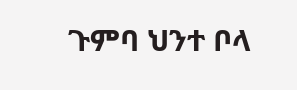ጉምባ ህንተ ቦላ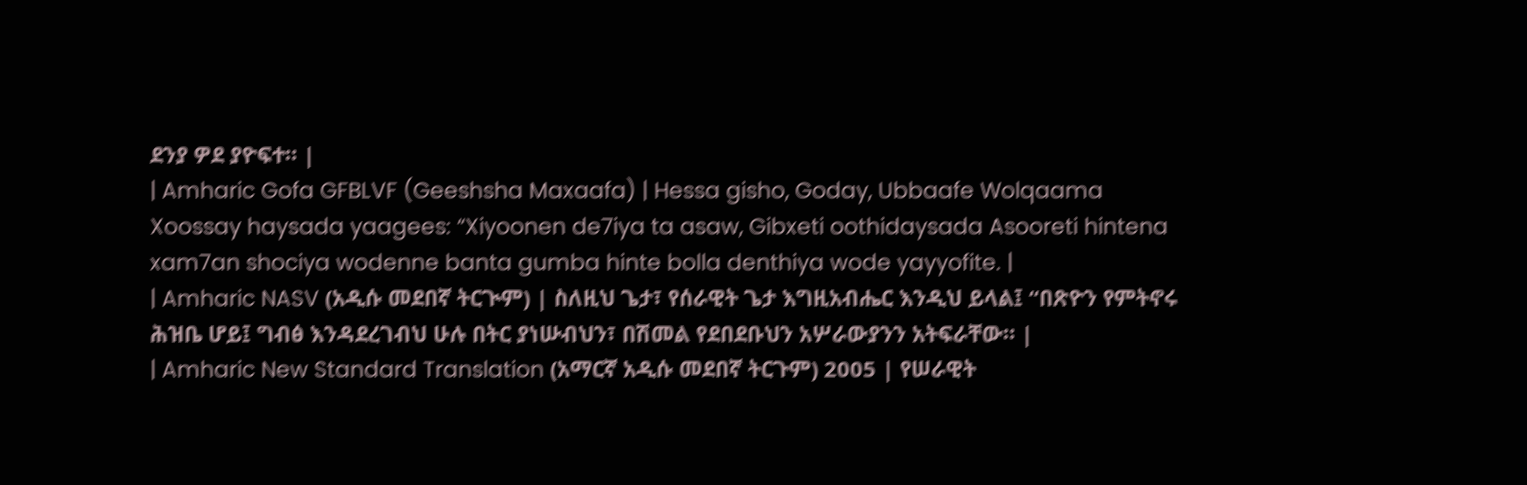ደንያ ዎደ ያዮፍተ። |
| Amharic Gofa GFBLVF (Geeshsha Maxaafa) | Hessa gisho, Goday, Ubbaafe Wolqaama Xoossay haysada yaagees: “Xiyoonen de7iya ta asaw, Gibxeti oothidaysada Asooreti hintena xam7an shociya wodenne banta gumba hinte bolla denthiya wode yayyofite. |
| Amharic NASV (አዲሱ መደበኛ ትርጒም) | ስለዚህ ጌታ፣ የሰራዊት ጌታ እግዚአብሔር እንዲህ ይላል፤ “በጽዮን የምትኖሩ ሕዝቤ ሆይ፤ ግብፅ እንዳደረገብህ ሁሉ በትር ያነሡብህን፣ በሽመል የደበደቡህን አሦራውያንን አትፍራቸው። |
| Amharic New Standard Translation (አማርኛ አዲሱ መደበኛ ትርጉም) 2005 | የሠራዊት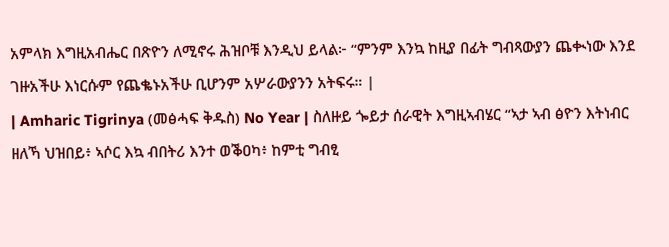አምላክ እግዚአብሔር በጽዮን ለሚኖሩ ሕዝቦቹ እንዲህ ይላል፦ “ምንም እንኳ ከዚያ በፊት ግብጻውያን ጨቊነው እንደ ገዙአችሁ እነርሱም የጨቈኑአችሁ ቢሆንም አሦራውያንን አትፍሩ። |
| Amharic Tigrinya (መፅሓፍ ቅዱስ) No Year | ስለዙይ ጐይታ ሰራዊት እግዚኣብሄር “ኣታ ኣብ ፅዮን እትነብር ዘለኻ ህዝበይ፥ ኣሶር እኳ ብበትሪ እንተ ወቕዐካ፥ ከምቲ ግብፂ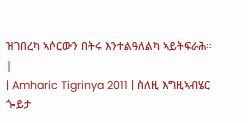ዝገበረካ ኣሶርውን በትሩ እንተልዓለልካ ኣይትፍራሕ። |
| Amharic Tigrinya 2011 | ስለዚ እግዚኣብሄር ጐይታ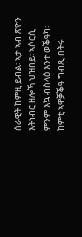ሰራዊት ከምዚ ይብል፡ ኣታ ኣብ ጽዮን እትነብር ዘሎኻ ህዝበይ፡ ኣሶርሲ ምንም እኳ ብስላዕ እንተ ወቕዓካ፡ ከምቲ ኣዋቓቕዓ ግብጺ በትሩ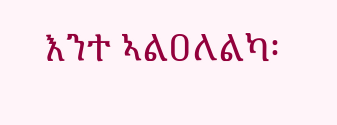እንተ ኣልዐለልካ፡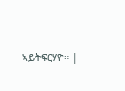ኣይትፍርሃዮ። |